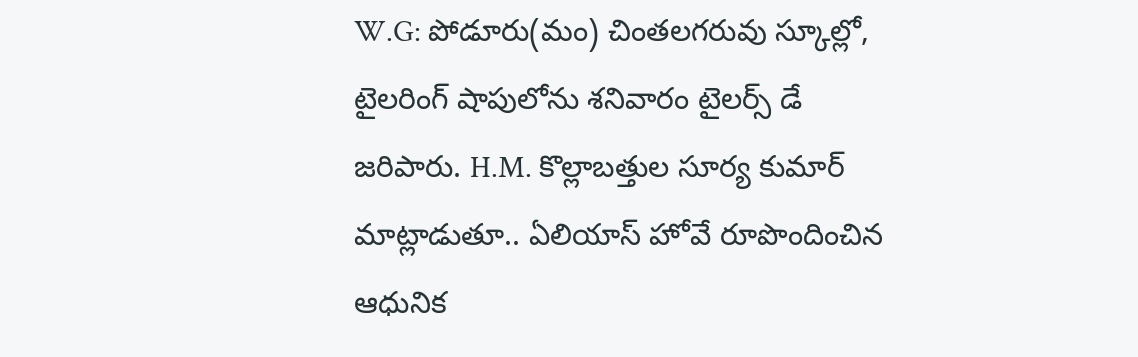W.G: పోడూరు(మం) చింతలగరువు స్కూల్లో, టైలరింగ్ షాపులోను శనివారం టైలర్స్ డే జరిపారు. H.M. కొల్లాబత్తుల సూర్య కుమార్ మాట్లాడుతూ.. ఏలియాస్ హోవే రూపొందించిన ఆధునిక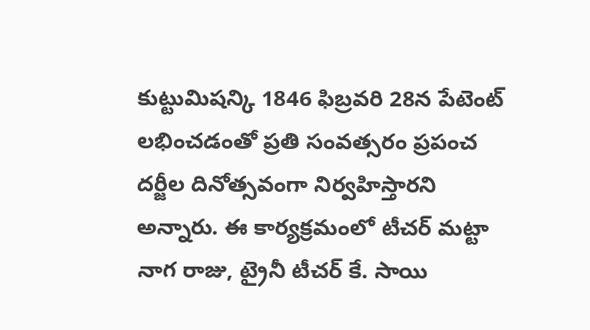కుట్టుమిషన్కి 1846 ఫిబ్రవరి 28న పేటెంట్ లభించడంతో ప్రతి సంవత్సరం ప్రపంచ దర్జీల దినోత్సవంగా నిర్వహిస్తారని అన్నారు. ఈ కార్యక్రమంలో టీచర్ మట్టా నాగ రాజు, ట్రైనీ టీచర్ కే. సాయి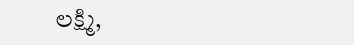లక్ష్మి,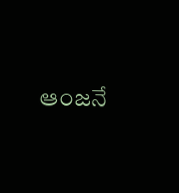ఆంజనే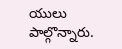యులు పాల్గొన్నారు.